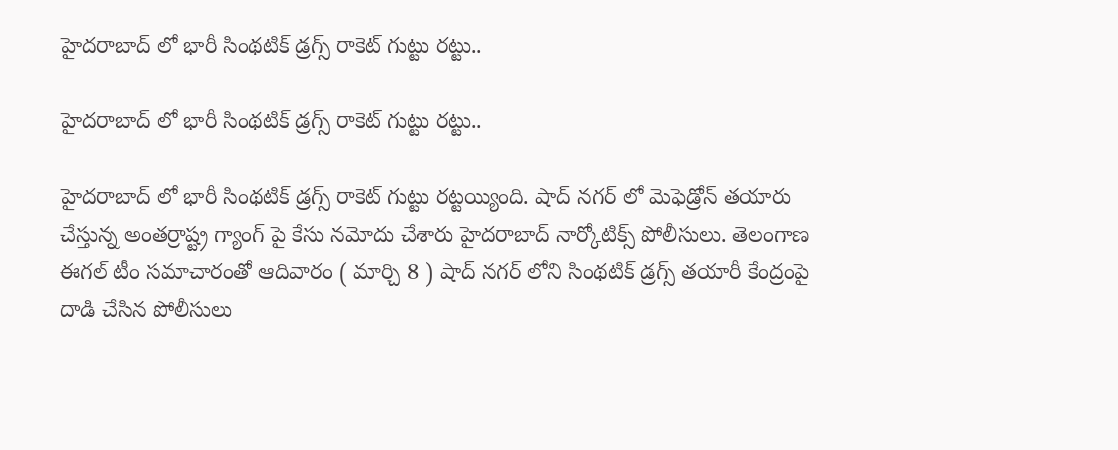హైదరాబాద్ లో భారీ సింథటిక్ డ్రగ్స్ రాకెట్ గుట్టు రట్టు..

హైదరాబాద్ లో భారీ సింథటిక్ డ్రగ్స్ రాకెట్ గుట్టు రట్టు..

హైదరాబాద్ లో భారీ సింథటిక్ డ్రగ్స్ రాకెట్ గుట్టు రట్టయ్యింది. షాద్ నగర్ లో మెఫెడ్రోన్ తయారు చేస్తున్న అంతర్రాష్ట్ర గ్యాంగ్‌ పై కేసు నమోదు చేశారు హైదరాబాద్ నార్కోటిక్స్ పోలీసులు. తెలంగాణ ఈగల్ టీం సమాచారంతో ఆదివారం ( మార్చి 8 ) షాద్ నగర్ లోని సింథటిక్ డ్రగ్స్ తయారీ కేంద్రంపై దాడి చేసిన పోలీసులు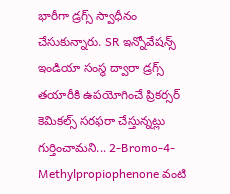భారీగా డ్రగ్స్ స్వాధీనం చేసుకున్నారు. SR ఇన్నోవేషన్స్ ఇండియా సంస్థ ద్వారా డ్రగ్స్ తయారీకి ఉపయోగించే ప్రికర్సర్ కెమికల్స్ సరఫరా చేస్తున్నట్లు గుర్తించామని... 2-Bromo-4-Methylpropiophenone వంటి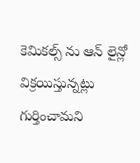కెమికల్స్ ను ఆన్ లైన్లో విక్రయిస్తున్నట్లు గుర్తించామని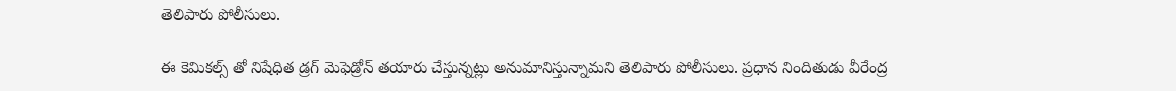తెలిపారు పోలీసులు.

ఈ కెమికల్స్ తో నిషేధిత డ్రగ్ మెఫెడ్రోన్ తయారు చేస్తున్నట్లు అనుమానిస్తున్నామని తెలిపారు పోలీసులు. ప్రధాన నిందితుడు వీరేంద్ర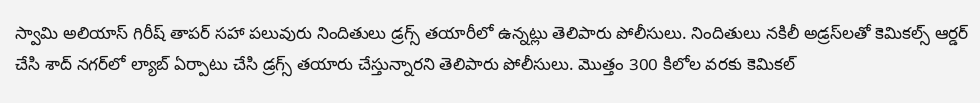స్వామి అలియాస్ గిరీష్ తాపర్ సహా పలువురు నిందితులు డ్రగ్స్ తయారీలో ఉన్నట్లు తెలిపారు పోలీసులు. నిందితులు నకిలీ అడ్రస్‌లతో కెమికల్స్ ఆర్డర్ చేసి శాద్‌ నగర్‌లో ల్యాబ్ ఏర్పాటు చేసి డ్రగ్స్ తయారు చేస్తున్నారని తెలిపారు పోలీసులు. మొత్తం 300 కిలోల వరకు కెమికల్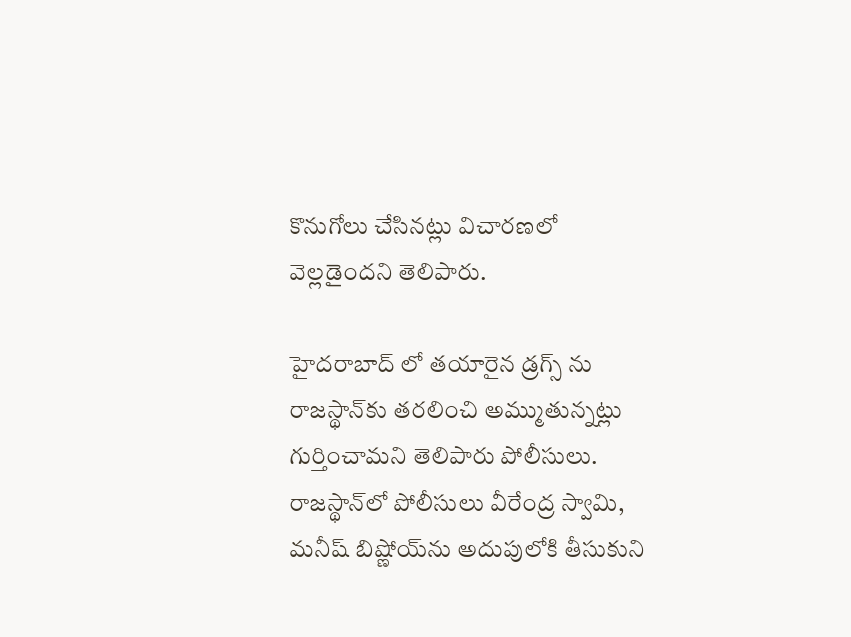కొనుగోలు చేసినట్లు విచారణలో వెల్లడైందని తెలిపారు.

హైదరాబాద్ లో తయారైన డ్రగ్స్ ను రాజస్థాన్‌కు తరలించి అమ్ముతున్నట్లు గుర్తించామని తెలిపారు పోలీసులు. రాజస్థాన్‌లో పోలీసులు వీరేంద్ర స్వామి, మనీష్ బిష్ణోయ్‌ను అదుపులోకి తీసుకుని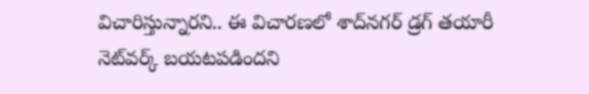విచారిస్తున్నారని.. ఈ విచారణలో శాద్‌నగర్ డ్రగ్ తయారీ నెట్‌వర్క్ బయటపడిందని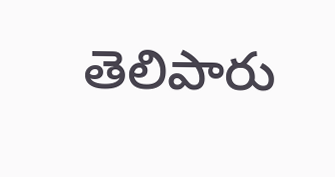తెలిపారు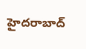హైదరాబాద్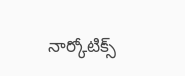నార్కోటిక్స్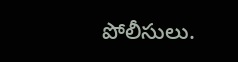పోలీసులు.